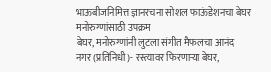भाऊबीजनिमित्त ज्ञानरचना सोशल फाऊंडेशनचा बेघर मनोरुग्णांसाठी उपक्रम
बेघर, मनोरुग्णांनी लुटला संगीत मैफलचा आनंद
नगर (प्रतिनिधी)- रस्त्यावर फिरणाऱ्या बेघर,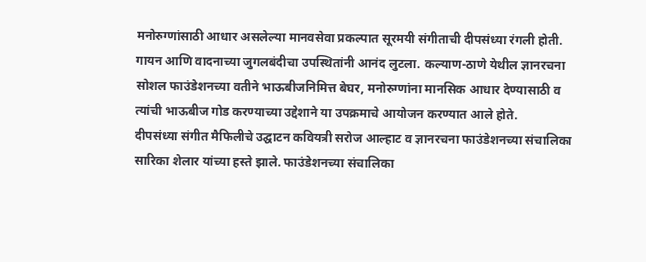मनोरुग्णांसाठी आधार असलेल्या मानवसेवा प्रकल्पात सूरमयी संगीताची दीपसंध्या रंगली होती. गायन आणि वादनाच्या जुगलबंदीचा उपस्थितांनी आनंद लुटला. कल्याण-ठाणे येथील ज्ञानरचना सोशल फाउंडेशनच्या वतीने भाऊबीजनिमित्त बेघर, मनोरुग्णांना मानसिक आधार देण्यासाठी व त्यांची भाऊबीज गोड करण्याच्या उद्देशाने या उपक्रमाचे आयोजन करण्यात आले होते.
दीपसंध्या संगीत मैफिलीचे उद्घाटन कवियत्री सरोज आल्हाट व ज्ञानरचना फाउंडेशनच्या संचालिका सारिका शेलार यांच्या हस्ते झाले. फाउंडेशनच्या संचालिका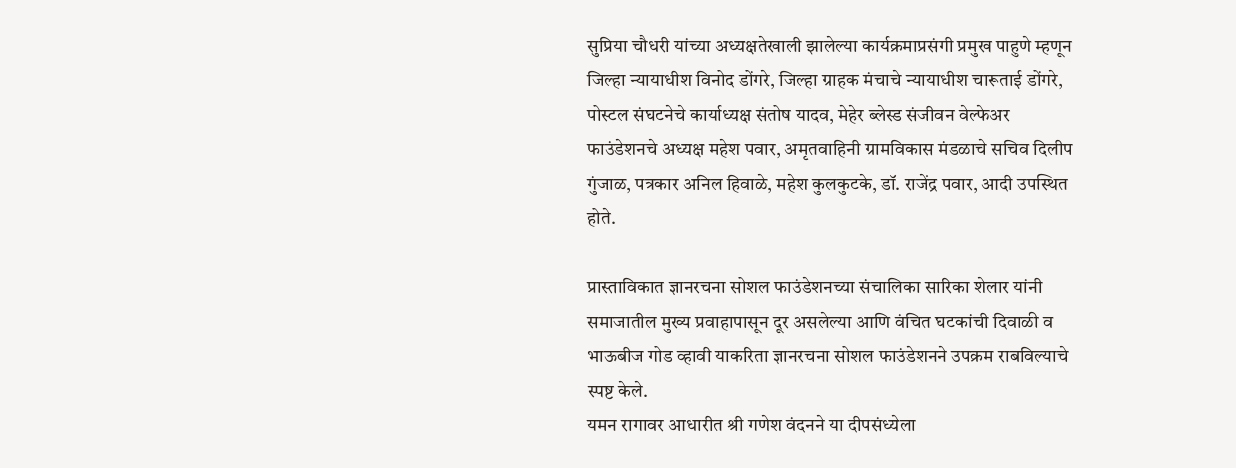सुप्रिया चौधरी यांच्या अध्यक्षतेखाली झालेल्या कार्यक्रमाप्रसंगी प्रमुख पाहुणे म्हणून जिल्हा न्यायाधीश विनोद डोंगरे, जिल्हा ग्राहक मंचाचे न्यायाधीश चारूताई डोंगरे, पोस्टल संघटनेचे कार्याध्यक्ष संतोष यादव, मेहेर ब्लेस्ड संजीवन वेल्फेअर फाउंडेशनचे अध्यक्ष महेश पवार, अमृतवाहिनी ग्रामविकास मंडळाचे सचिव दिलीप गुंजाळ, पत्रकार अनिल हिवाळे, महेश कुलकुटके, डॉ. राजेंद्र पवार, आदी उपस्थित होते.

प्रास्ताविकात ज्ञानरचना सोशल फाउंडेशनच्या संचालिका सारिका शेलार यांनी समाजातील मुख्य प्रवाहापासून दूर असलेल्या आणि वंचित घटकांची दिवाळी व भाऊबीज गोड व्हावी याकरिता ज्ञानरचना सोशल फाउंडेशनने उपक्रम राबविल्याचे स्पष्ट केले.
यमन रागावर आधारीत श्री गणेश वंदनने या दीपसंध्येला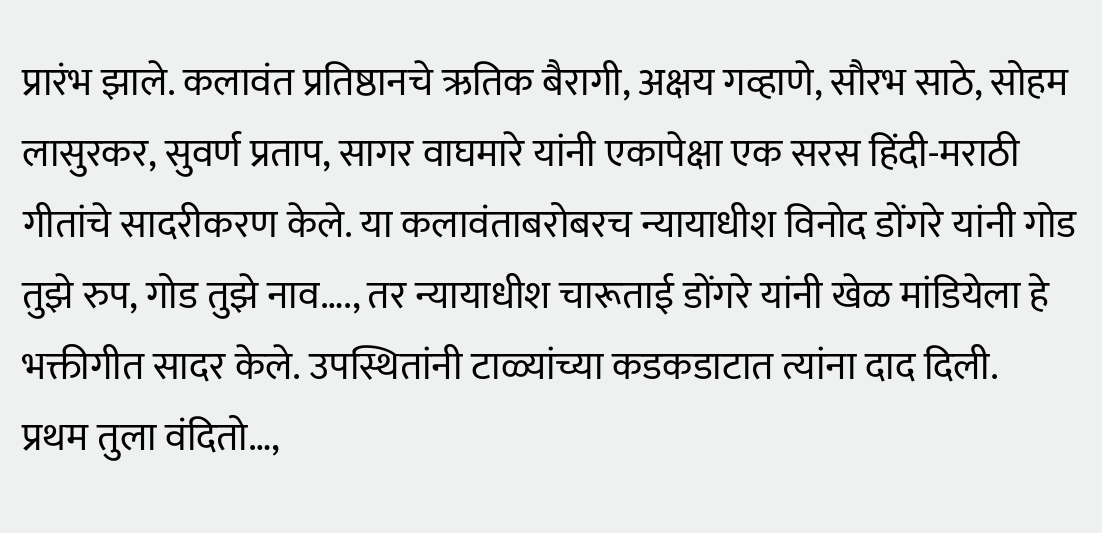प्रारंभ झाले. कलावंत प्रतिष्ठानचे ऋतिक बैरागी, अक्षय गव्हाणे, सौरभ साठे, सोहम लासुरकर, सुवर्ण प्रताप, सागर वाघमारे यांनी एकापेक्षा एक सरस हिंदी-मराठी गीतांचे सादरीकरण केले. या कलावंताबरोबरच न्यायाधीश विनोद डोंगरे यांनी गोड तुझे रुप, गोड तुझे नाव…., तर न्यायाधीश चारूताई डोंगरे यांनी खेळ मांडियेला हे भक्तीगीत सादर केले. उपस्थितांनी टाळ्यांच्या कडकडाटात त्यांना दाद दिली.
प्रथम तुला वंदितो…,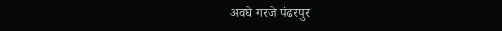अवघे गरजे पंढरपुर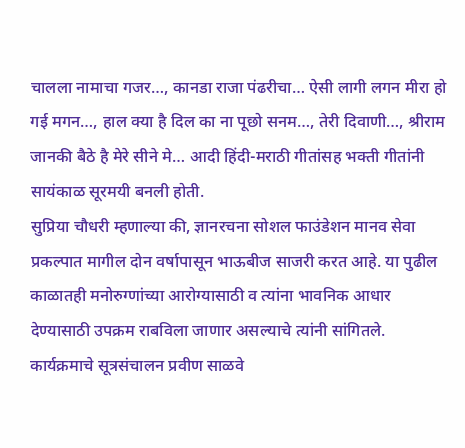चालला नामाचा गजर…, कानडा राजा पंढरीचा… ऐसी लागी लगन मीरा हो गई मगन…, हाल क्या है दिल का ना पूछो सनम…, तेरी दिवाणी…, श्रीराम जानकी बैठे है मेरे सीने मे… आदी हिंदी-मराठी गीतांसह भक्ती गीतांनी सायंकाळ सूरमयी बनली होती.
सुप्रिया चौधरी म्हणाल्या की, ज्ञानरचना सोशल फाउंडेशन मानव सेवा प्रकल्पात मागील दोन वर्षापासून भाऊबीज साजरी करत आहे. या पुढील काळातही मनोरुग्णांच्या आरोग्यासाठी व त्यांना भावनिक आधार देण्यासाठी उपक्रम राबविला जाणार असल्याचे त्यांनी सांगितले. कार्यक्रमाचे सूत्रसंचालन प्रवीण साळवे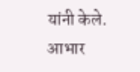यांनी केले. आभार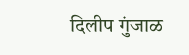दिलीप गुंजाळ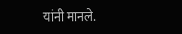यांनी मानले.